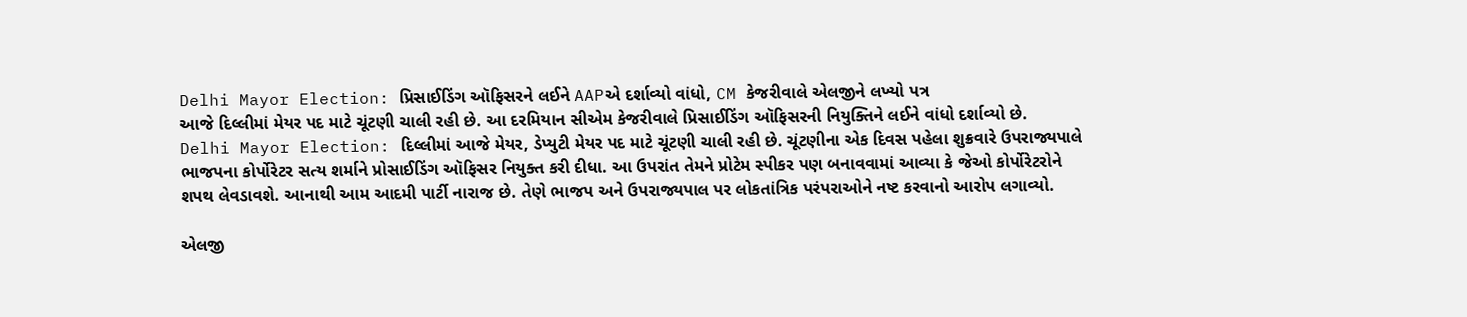Delhi Mayor Election: પ્રિસાઈડિંગ ઑફિસરને લઈને AAPએ દર્શાવ્યો વાંધો, CM કેજરીવાલે એલજીને લખ્યો પત્ર
આજે દિલ્લીમાં મેયર પદ માટે ચૂંટણી ચાલી રહી છે. આ દરમિયાન સીએમ કેજરીવાલે પ્રિસાઈડિંગ ઑફિસરની નિયુક્તિને લઈને વાંધો દર્શાવ્યો છે.
Delhi Mayor Election: દિલ્લીમાં આજે મેયર, ડેપ્યુટી મેયર પદ માટે ચૂંટણી ચાલી રહી છે. ચૂંટણીના એક દિવસ પહેલા શુક્રવારે ઉપરાજ્યપાલે ભાજપના કોર્પોરેટર સત્ય શર્માને પ્રોસાઈડિંગ ઑફિસર નિયુક્ત કરી દીધા. આ ઉપરાંત તેમને પ્રોટેમ સ્પીકર પણ બનાવવામાં આવ્યા કે જેઓ કોર્પોરેટરોને શપથ લેવડાવશે. આનાથી આમ આદમી પાર્ટી નારાજ છે. તેણે ભાજપ અને ઉપરાજ્યપાલ પર લોકતાંત્રિક પરંપરાઓને નષ્ટ કરવાનો આરોપ લગાવ્યો.

એલજી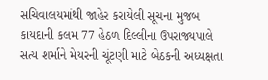સચિવાલયમાંથી જાહેર કરાયેલી સૂચના મુજબ કાયદાની કલમ 77 હેઠળ દિલ્લીના ઉપરાજ્યપાલે સત્ય શર્માને મેયરની ચૂંટણી માટે બેઠકની અધ્યક્ષતા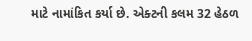માટે નામાંકિત કર્યા છે. એક્ટની કલમ 32 હેઠળ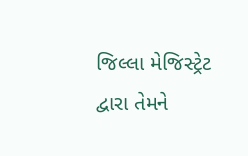જિલ્લા મેજિસ્ટ્રેટ દ્વારા તેમને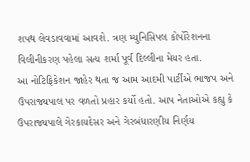શપથ લેવડાવવામાં આવશે. ત્રણ મ્યુનિસિપલ કોર્પોરેશનના વિલીનીકરણ પહેલા સત્ય શર્મા પૂર્વ દિલ્લીના મેયર હતા.
આ નોટિફિકેશન જાહેર થતા જ આમ આદમી પાર્ટીએ ભાજપ અને ઉપરાજ્યપાલ પર વળતો પ્રહાર કર્યો હતો. આપ નેતાઓએ કહ્યુ કે ઉપરાજ્યપાલે ગેરકાયદેસર અને ગેરબંધારણીય નિર્ણય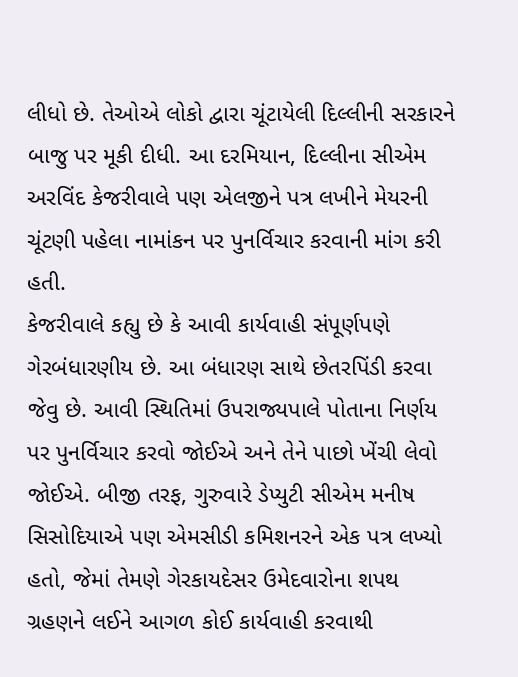લીધો છે. તેઓએ લોકો દ્વારા ચૂંટાયેલી દિલ્લીની સરકારને બાજુ પર મૂકી દીધી. આ દરમિયાન, દિલ્લીના સીએમ અરવિંદ કેજરીવાલે પણ એલજીને પત્ર લખીને મેયરની ચૂંટણી પહેલા નામાંકન પર પુનર્વિચાર કરવાની માંગ કરી હતી.
કેજરીવાલે કહ્યુ છે કે આવી કાર્યવાહી સંપૂર્ણપણે ગેરબંધારણીય છે. આ બંધારણ સાથે છેતરપિંડી કરવા જેવુ છે. આવી સ્થિતિમાં ઉપરાજ્યપાલે પોતાના નિર્ણય પર પુનર્વિચાર કરવો જોઈએ અને તેને પાછો ખેંચી લેવો જોઈએ. બીજી તરફ, ગુરુવારે ડેપ્યુટી સીએમ મનીષ સિસોદિયાએ પણ એમસીડી કમિશનરને એક પત્ર લખ્યો હતો, જેમાં તેમણે ગેરકાયદેસર ઉમેદવારોના શપથ ગ્રહણને લઈને આગળ કોઈ કાર્યવાહી કરવાથી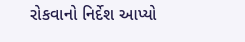રોકવાનો નિર્દેશ આપ્યો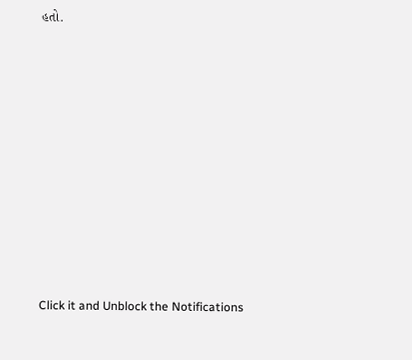હતો.












Click it and Unblock the Notifications